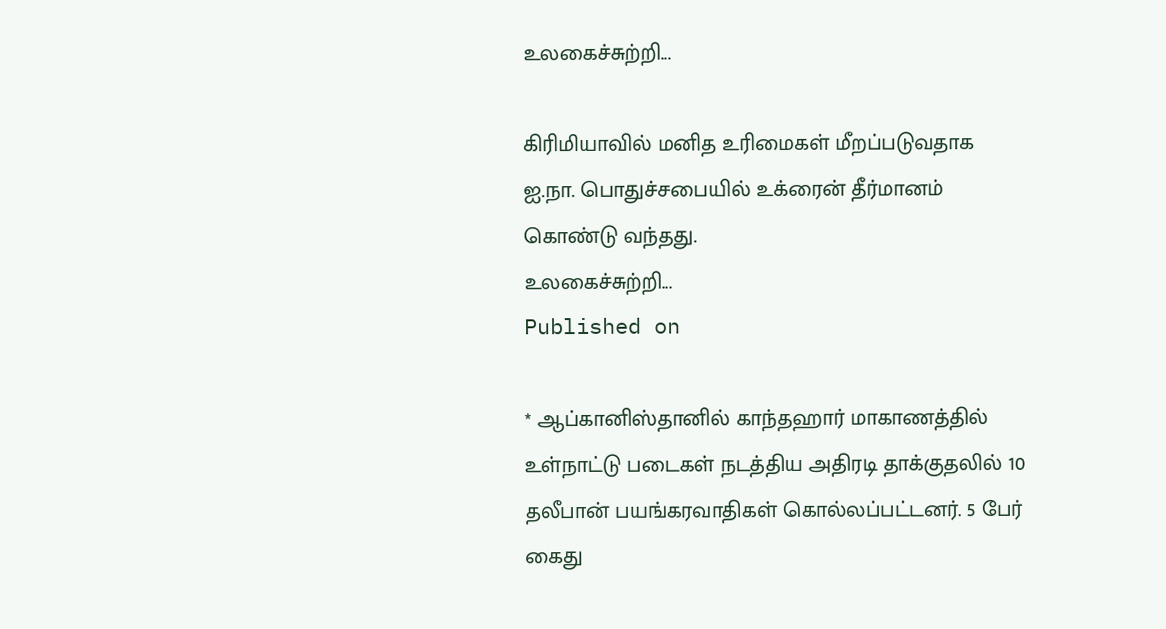உலகைச்சுற்றி...

கிரிமியாவில் மனித உரிமைகள் மீறப்படுவதாக ஐ.நா. பொதுச்சபையில் உக்ரைன் தீர்மானம் கொண்டு வந்தது.
உலகைச்சுற்றி...
Published on

* ஆப்கானிஸ்தானில் காந்தஹார் மாகாணத்தில் உள்நாட்டு படைகள் நடத்திய அதிரடி தாக்குதலில் 10 தலீபான் பயங்கரவாதிகள் கொல்லப்பட்டனர். 5 பேர் கைது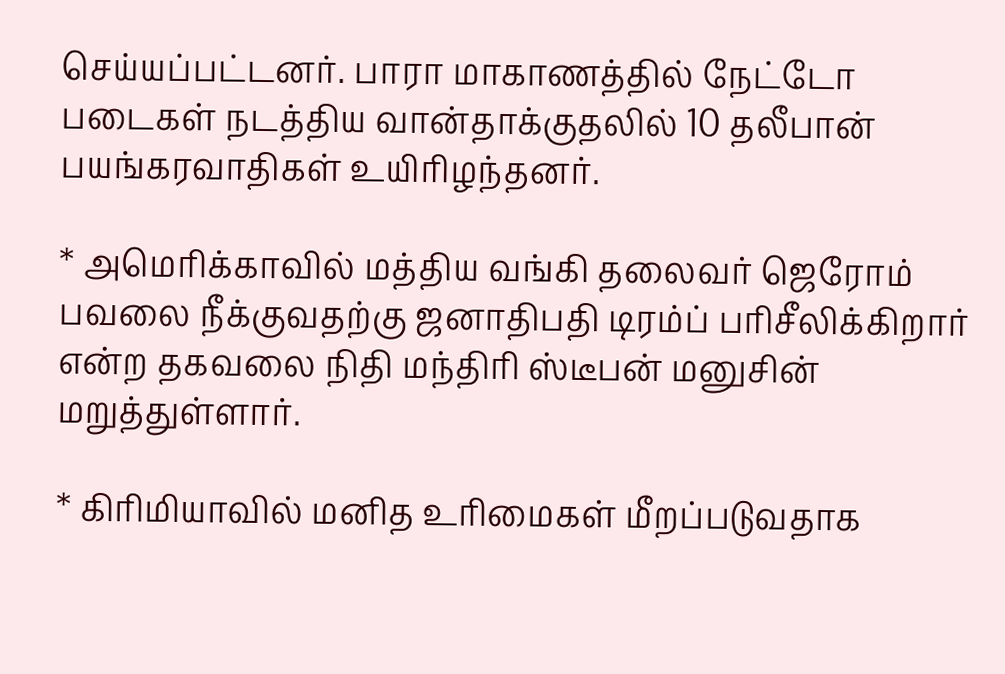செய்யப்பட்டனர். பாரா மாகாணத்தில் நேட்டோ படைகள் நடத்திய வான்தாக்குதலில் 10 தலீபான் பயங்கரவாதிகள் உயிரிழந்தனர்.

* அமெரிக்காவில் மத்திய வங்கி தலைவர் ஜெரோம் பவலை நீக்குவதற்கு ஜனாதிபதி டிரம்ப் பரிசீலிக்கிறார் என்ற தகவலை நிதி மந்திரி ஸ்டீபன் மனுசின் மறுத்துள்ளார்.

* கிரிமியாவில் மனித உரிமைகள் மீறப்படுவதாக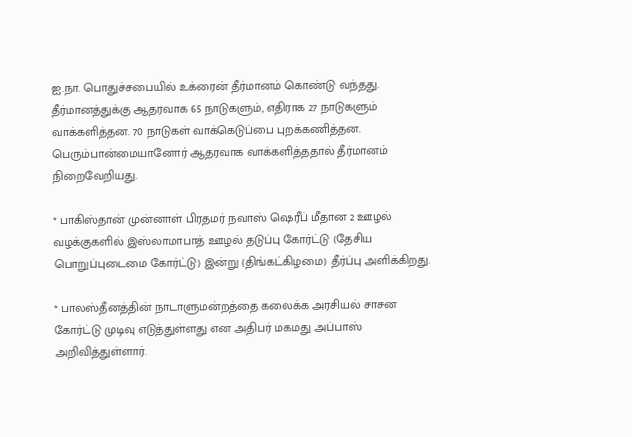ஐ.நா. பொதுச்சபையில் உக்ரைன் தீர்மானம் கொண்டு வந்தது. தீர்மானத்துக்கு ஆதரவாக 65 நாடுகளும், எதிராக 27 நாடுகளும் வாக்களித்தன. 70 நாடுகள் வாக்கெடுப்பை புறக்கணித்தன. பெரும்பான்மையானோர் ஆதரவாக வாக்களித்ததால் தீர்மானம் நிறைவேறியது.

* பாகிஸ்தான் முன்னாள் பிரதமர் நவாஸ் ஷெரீப் மீதான 2 ஊழல் வழக்குகளில் இஸ்லாமாபாத் ஊழல் தடுப்பு கோர்ட்டு (தேசிய பொறுப்புடைமை கோர்ட்டு) இன்று (திங்கட்கிழமை) தீர்ப்பு அளிக்கிறது.

* பாலஸ்தீனத்தின் நாடாளுமன்றத்தை கலைக்க அரசியல் சாசன கோர்ட்டு முடிவு எடுத்துள்ளது என அதிபர் மகமது அப்பாஸ் அறிவித்துள்ளார்.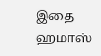இதை ஹமாஸ்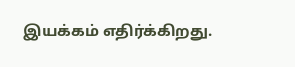இயக்கம் எதிர்க்கிறது.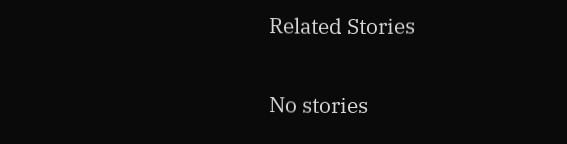Related Stories

No stories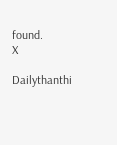found.
X

Dailythanthi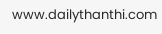www.dailythanthi.com